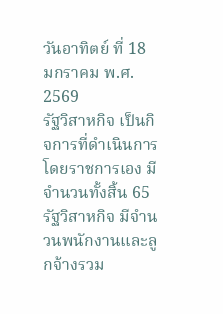วันอาทิตย์ ที่ 18 มกราคม พ.ศ. 2569
รัฐวิสาหกิจ เป็นกิจการที่ดำเนินการโดยราชการเอง มีจำนวนทั้งสิ้น 65 รัฐวิสาหกิจ มีจำนวนพนักงานและลูกจ้างรวม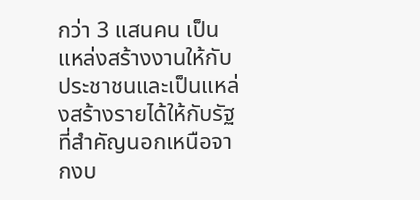กว่า 3 แสนคน เป็นแหล่งสร้างงานให้กับประชาชนและเป็นแหล่งสร้างรายได้ให้กับรัฐที่สำคัญนอกเหนือจากงบ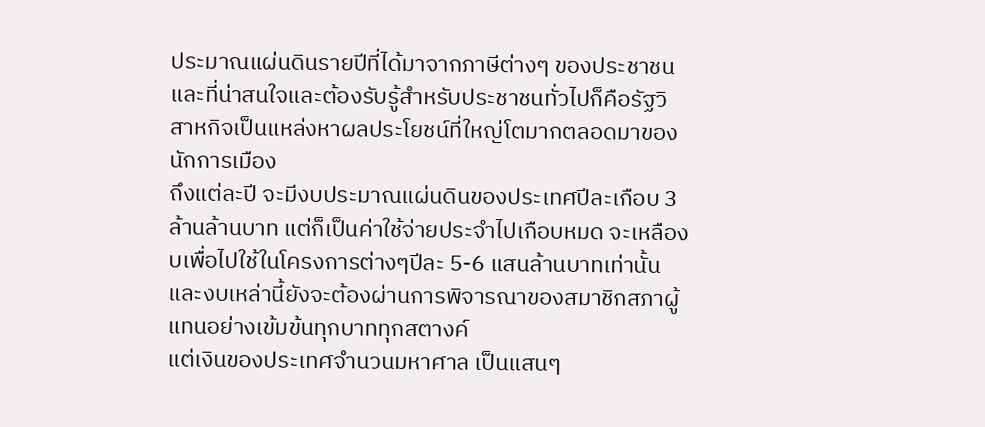ประมาณแผ่นดินรายปีที่ได้มาจากภาษีต่างๆ ของประชาชน และที่น่าสนใจและต้องรับรู้สำหรับประชาชนทั่วไปก็คือรัฐวิสาหกิจเป็นแหล่งหาผลประโยชน์ที่ใหญ่โตมากตลอดมาของนักการเมือง
ถึงแต่ละปี จะมีงบประมาณแผ่นดินของประเทศปีละเกือบ 3 ล้านล้านบาท แต่ก็เป็นค่าใช้จ่ายประจำไปเกือบหมด จะเหลืองบเพื่อไปใช้ในโครงการต่างๆปีละ 5-6 แสนล้านบาทเท่านั้น และงบเหล่านี้ยังจะต้องผ่านการพิจารณาของสมาชิกสภาผู้แทนอย่างเข้มข้นทุกบาททุกสตางค์
แต่เงินของประเทศจำนวนมหาศาล เป็นแสนๆ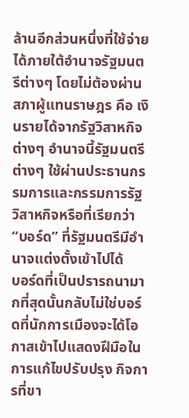ล้านอีกส่วนหนึ่งที่ใช้จ่ายได้ภายใต้อำนาจรัฐมนตรีต่างๆ โดยไม่ต้องผ่านสภาผู้แทนราษฎร คือ เงินรายได้จากรัฐวิสาหกิจต่างๆ อำนาจนี้รัฐมนตรีต่างๆ ใช้ผ่านประธานกรรมการและกรรมการรัฐวิสาหกิจหรือที่เรียกว่า “บอร์ด” ที่รัฐมนตรีมีอำนาจแต่งตั้งเข้าไปได้
บอร์ดที่เป็นปรารถนามากที่สุดนั้นกลับไม่ใช่บอร์ดที่นักการเมืองจะได้โอกาสเข้าไปแสดงฝีมือในการแก้ไขปรับปรุง กิจการที่ขา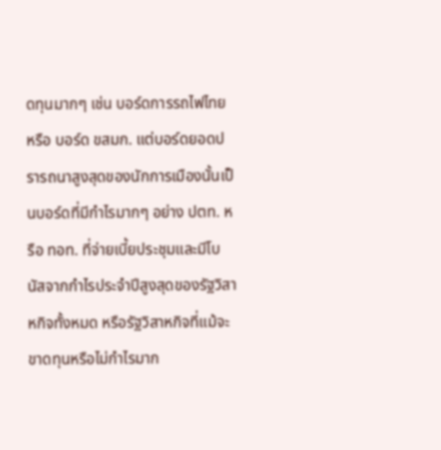ดทุนมากๆ เช่น บอร์ดการรถไฟไทย หรือ บอร์ด ขสมก. แต่บอร์ดยอดปรารถนาสูงสุดของนักการเมืองนั้นเป็นบอร์ดที่มีกำไรมากๆ อย่าง ปตท. หรือ ทอท. ที่จ่ายเบี้ยประชุมและมีโบนัสจากกำไรประจำปีสูงสุดของรัฐวิสาหกิจทั้งหมด หรือรัฐวิสาหกิจที่แม้จะขาดทุนหรือไม่กำไรมาก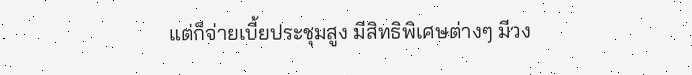แต่ก็จ่ายเบี้ยประชุมสูง มีสิทธิพิเศษต่างๆ มีวง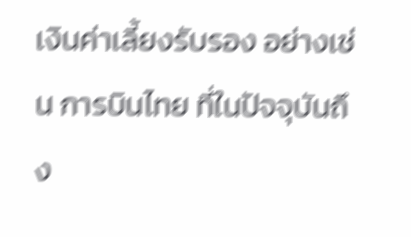เงินค่าเลี้ยงรับรอง อย่างเช่น การบินไทย ที่ในปัจจุบันถึง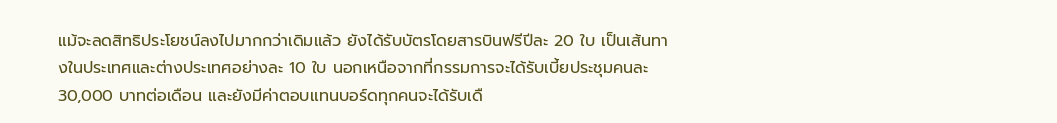แม้จะลดสิทธิประโยชน์ลงไปมากกว่าเดิมแล้ว ยังได้รับบัตรโดยสารบินฟรีปีละ 20 ใบ เป็นเส้นทางในประเทศและต่างประเทศอย่างละ 10 ใบ นอกเหนือจากที่กรรมการจะได้รับเบี้ยประชุมคนละ 30,000 บาทต่อเดือน และยังมีค่าตอบแทนบอร์ดทุกคนจะได้รับเดื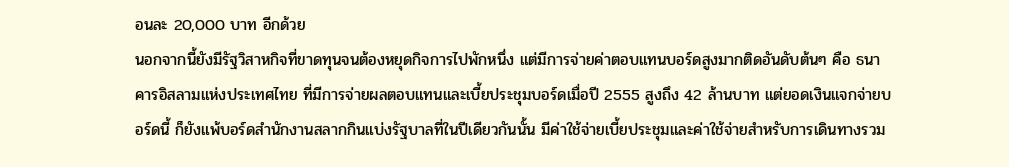อนละ 20,000 บาท อีกด้วย
นอกจากนี้ยังมีรัฐวิสาหกิจที่ขาดทุนจนต้องหยุดกิจการไปพักหนึ่ง แต่มีการจ่ายค่าตอบแทนบอร์ดสูงมากติดอันดับต้นๆ คือ ธนาคารอิสลามแห่งประเทศไทย ที่มีการจ่ายผลตอบแทนและเบี้ยประชุมบอร์ดเมื่อปี 2555 สูงถึง 42 ล้านบาท แต่ยอดเงินแจกจ่ายบอร์ดนี้ ก็ยังแพ้บอร์ดสำนักงานสลากกินแบ่งรัฐบาลที่ในปีเดียวกันนั้น มีค่าใช้จ่ายเบี้ยประชุมและค่าใช้จ่ายสำหรับการเดินทางรวม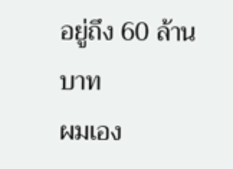อยู่ถึง 60 ล้านบาท
ผมเอง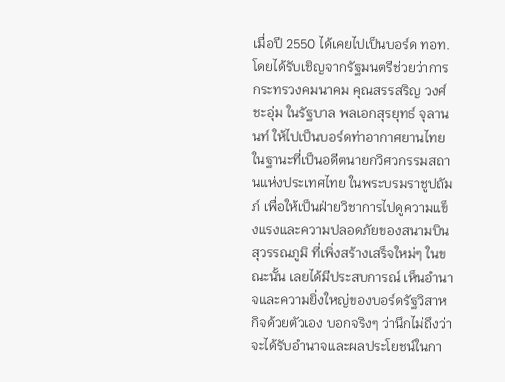เมื่อปี 2550 ได้เคยไปเป็นบอร์ด ทอท. โดยได้รับเชิญจากรัฐมนตรีช่วยว่าการกระทรวงคมนาคม คุณสรรสริญ วงศ์ชะอุ่ม ในรัฐบาล พลเอกสุรยุทธ์ จุลานนท์ ให้ไปเป็นบอร์ดท่าอากาศยานไทย ในฐานะที่เป็นอดีตนายกวิศวกรรมสถานแห่งประเทศไทย ในพระบรมราชูปถัมภ์ เพื่อให้เป็นฝ่ายวิชาการไปดูความแข็งแรงและความปลอดภัยของสนามบินสุวรรณภูมิ ที่เพิ่งสร้างเสร็จใหม่ๆ ในขณะนั้น เลยได้มีประสบการณ์ เห็นอำนาจและความยิ่งใหญ่ของบอร์ดรัฐวิสาหกิจด้วยตัวเอง บอกจริงๆ ว่านึกไม่ถึงว่าจะได้รับอำนาจและผลประโยชน์ในกา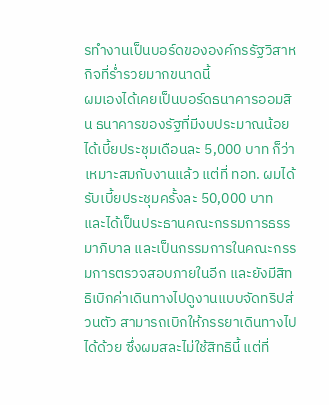รทำงานเป็นบอร์ดขององค์กรรัฐวิสาหกิจที่ร่ำรวยมากขนาดนี้
ผมเองได้เคยเป็นบอร์ดธนาคารออมสิน ธนาคารของรัฐที่มีงบประมาณน้อย ได้เบี้ยประชุมเดือนละ 5,000 บาท ก็ว่าเหมาะสมกับงานแล้ว แต่ที่ ทอท. ผมได้รับเบี้ยประชุมครั้งละ 50,000 บาท และได้เป็นประธานคณะกรรมการธรรมาภิบาล และเป็นกรรมการในคณะกรรมการตรวจสอบภายในอีก และยังมีสิทธิเบิกค่าเดินทางไปดูงานแบบจัดทริปส่วนตัว สามารถเบิกให้ภรรยาเดินทางไปได้ด้วย ซึ่งผมสละไม่ใช้สิทธินี้ แต่ที่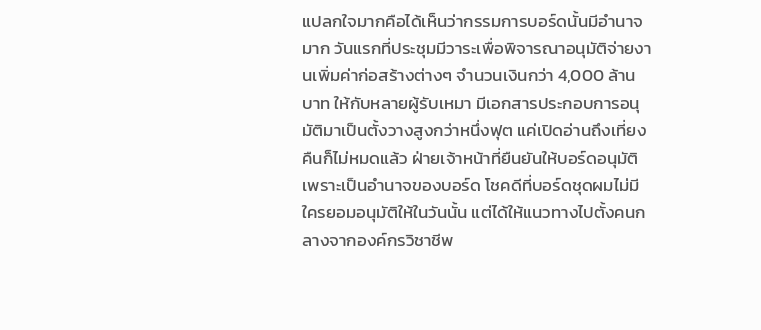แปลกใจมากคือได้เห็นว่ากรรมการบอร์ดนั้นมีอำนาจมาก วันแรกที่ประชุมมีวาระเพื่อพิจารณาอนุมัติจ่ายงานเพิ่มค่าก่อสร้างต่างๆ จำนวนเงินกว่า 4,000 ล้านบาท ให้กับหลายผู้รับเหมา มีเอกสารประกอบการอนุมัติมาเป็นตั้งวางสูงกว่าหนึ่งฟุต แค่เปิดอ่านถึงเที่ยงคืนก็ไม่หมดแล้ว ฝ่ายเจ้าหน้าที่ยืนยันให้บอร์ดอนุมัติ เพราะเป็นอำนาจของบอร์ด โชคดีที่บอร์ดชุดผมไม่มีใครยอมอนุมัติให้ในวันนั้น แต่ได้ให้แนวทางไปตั้งคนกลางจากองค์กรวิชาชีพ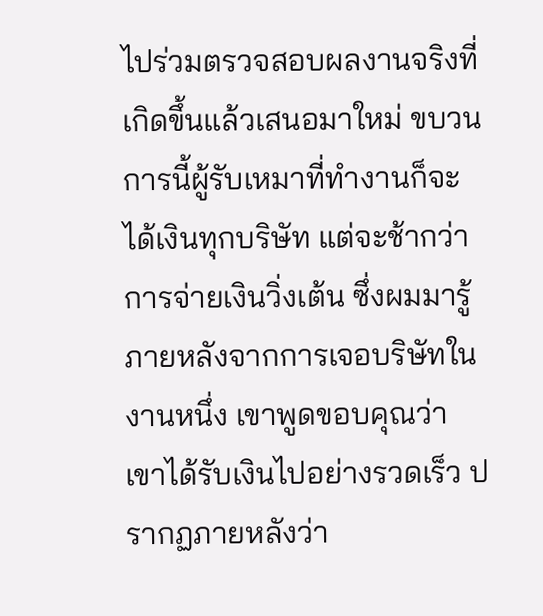ไปร่วมตรวจสอบผลงานจริงที่เกิดขึ้นแล้วเสนอมาใหม่ ขบวนการนี้ผู้รับเหมาที่ทำงานก็จะได้เงินทุกบริษัท แต่จะช้ากว่าการจ่ายเงินวิ่งเต้น ซึ่งผมมารู้ภายหลังจากการเจอบริษัทในงานหนึ่ง เขาพูดขอบคุณว่า เขาได้รับเงินไปอย่างรวดเร็ว ปรากฏภายหลังว่า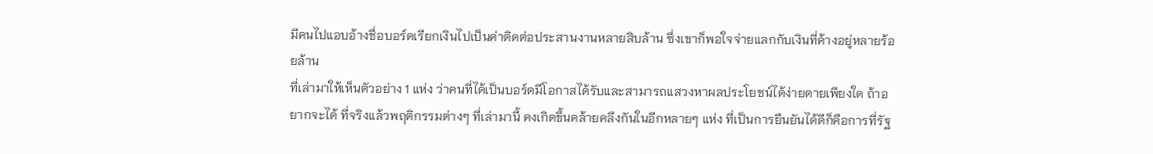มีคนไปแอบอ้างชื่อบอร์ดเรียกเงินไปเป็นค่าติดต่อประสานงานหลายสิบล้าน ซึ่งเขาก็พอใจจ่ายแลกกับเงินที่ค้างอยู่หลายร้อยล้าน
ที่เล่ามาให้เห็นตัวอย่าง 1 แห่ง ว่าคนที่ได้เป็นบอร์ดมีโอกาสได้รับและสามารถแสวงหาผลประโยชน์ได้ง่ายดายเพียงใด ถ้าอยากจะได้ ที่จริงแล้วพฤติกรรมต่างๆ ที่เล่ามานี้ คงเกิดขึ้นคล้ายคลึงกันในอีกหลายๆ แห่ง ที่เป็นการยืนยันได้ดีก็คือการที่รัฐ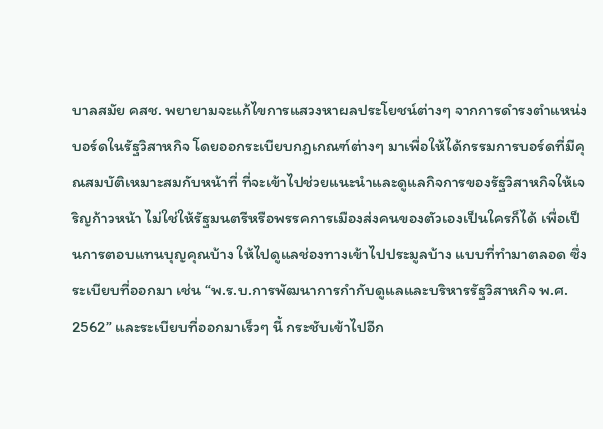บาลสมัย คสช. พยายามจะแก้ไขการแสวงหาผลประโยชน์ต่างๆ จากการดำรงตำแหน่งบอร์ดในรัฐวิสาหกิจ โดยออกระเบียบกฎเกณฑ์ต่างๆ มาเพื่อให้ได้กรรมการบอร์ดที่มีคุณสมบัติเหมาะสมกับหน้าที่ ที่จะเข้าไปช่วยแนะนำและดูแลกิจการของรัฐวิสาหกิจให้เจริญก้าวหน้า ไม่ใช่ให้รัฐมนตรีหรือพรรคการเมืองส่งคนของตัวเองเป็นใครก็ได้ เพื่อเป็นการตอบแทนบุญคุณบ้าง ให้ไปดูแลช่องทางเข้าไปประมูลบ้าง แบบที่ทำมาตลอด ซึ่งระเบียบที่ออกมา เช่น “พ.ร.บ.การพัฒนาการกำกับดูแลและบริหารรัฐวิสาหกิจ พ.ศ. 2562” และระเบียบที่ออกมาเร็วๆ นี้ กระชับเข้าไปอีก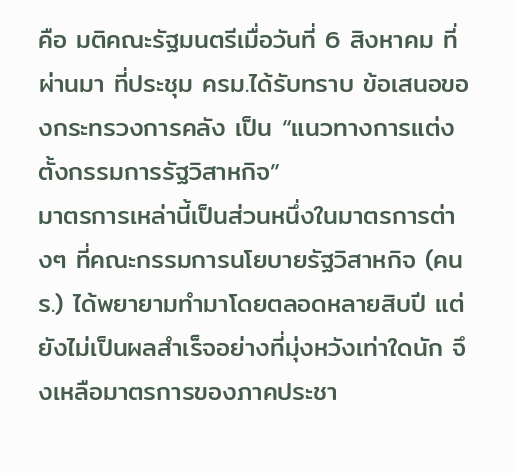คือ มติคณะรัฐมนตรีเมื่อวันที่ 6 สิงหาคม ที่ผ่านมา ที่ประชุม ครม.ได้รับทราบ ข้อเสนอของกระทรวงการคลัง เป็น “แนวทางการแต่งตั้งกรรมการรัฐวิสาหกิจ”
มาตรการเหล่านี้เป็นส่วนหนึ่งในมาตรการต่างๆ ที่คณะกรรมการนโยบายรัฐวิสาหกิจ (คนร.) ได้พยายามทำมาโดยตลอดหลายสิบปี แต่ยังไม่เป็นผลสำเร็จอย่างที่มุ่งหวังเท่าใดนัก จึงเหลือมาตรการของภาคประชา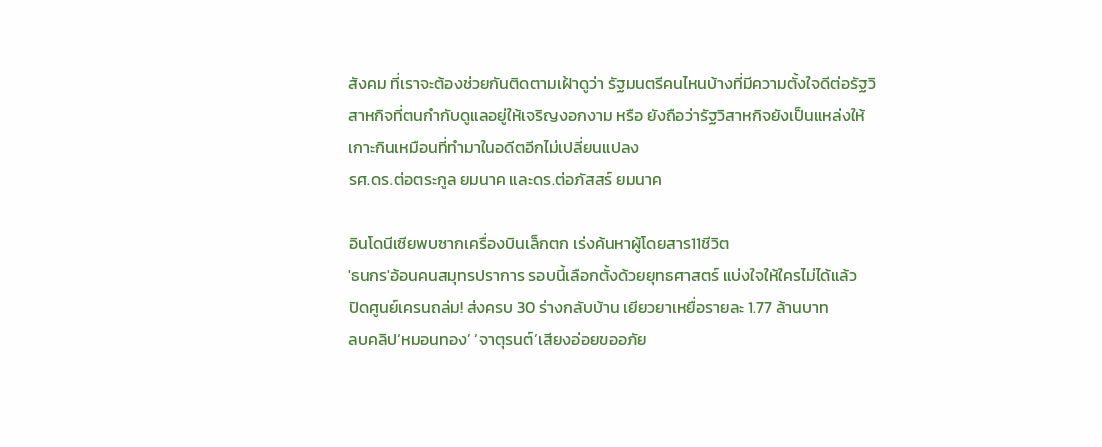สังคม ที่เราจะต้องช่วยกันติดตามเฝ้าดูว่า รัฐมนตรีคนไหนบ้างที่มีความตั้งใจดีต่อรัฐวิสาหกิจที่ตนกำกับดูแลอยู่ให้เจริญงอกงาม หรือ ยังถือว่ารัฐวิสาหกิจยังเป็นแหล่งให้เกาะกินเหมือนที่ทำมาในอดีตอีกไม่เปลี่ยนแปลง
รศ.ดร.ต่อตระกูล ยมนาค และดร.ต่อภัสสร์ ยมนาค

อินโดนีเซียพบซากเครื่องบินเล็กตก เร่งค้นหาผู้โดยสาร11ชีวิต
'ธนกร'อ้อนคนสมุทรปราการ รอบนี้เลือกตั้งด้วยยุทธศาสตร์ แบ่งใจให้ใครไม่ได้แล้ว
ปิดศูนย์เครนถล่ม! ส่งครบ 30 ร่างกลับบ้าน เยียวยาเหยื่อรายละ 1.77 ล้านบาท
ลบคลิป‘หมอนทอง’ ‘จาตุรนต์’เสียงอ่อยขออภัย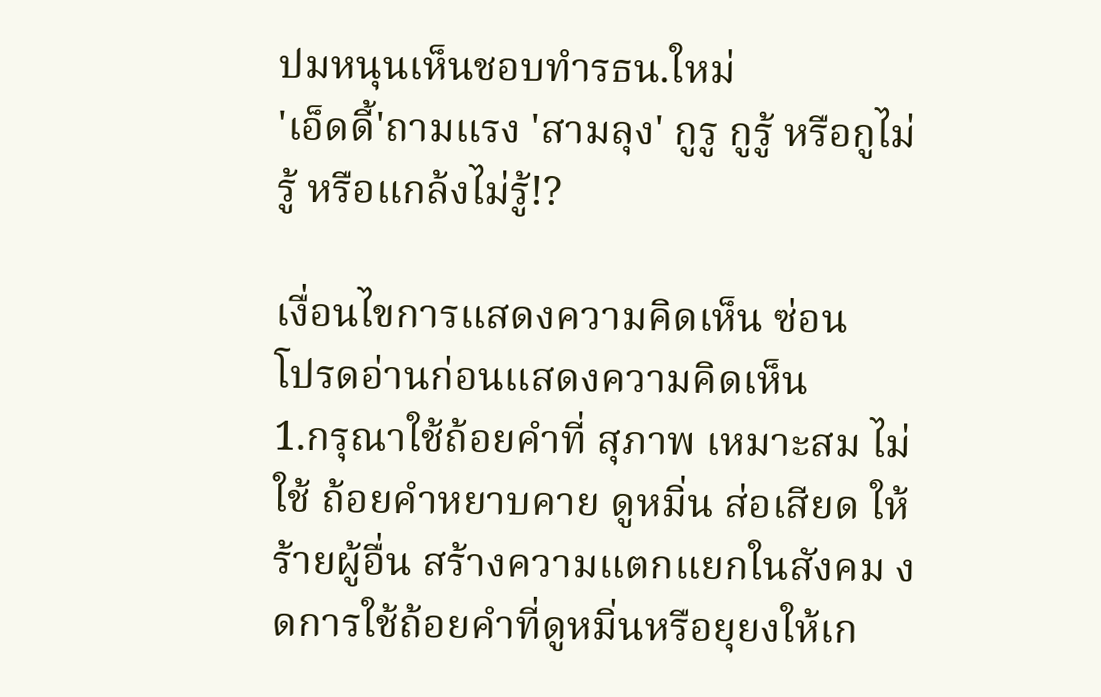ปมหนุนเห็นชอบทำรธน.ใหม่
'เอ็ดดี้'ถามแรง 'สามลุง' กูรู กูรู้ หรือกูไม่รู้ หรือแกล้งไม่รู้!?

เงื่อนไขการแสดงความคิดเห็น ซ่อน
โปรดอ่านก่อนแสดงความคิดเห็น
1.กรุณาใช้ถ้อยคำที่ สุภาพ เหมาะสม ไม่ใช้ ถ้อยคำหยาบคาย ดูหมิ่น ส่อเสียด ให้ร้ายผู้อื่น สร้างความแตกแยกในสังคม งดการใช้ถ้อยคำที่ดูหมิ่นหรือยุยงให้เก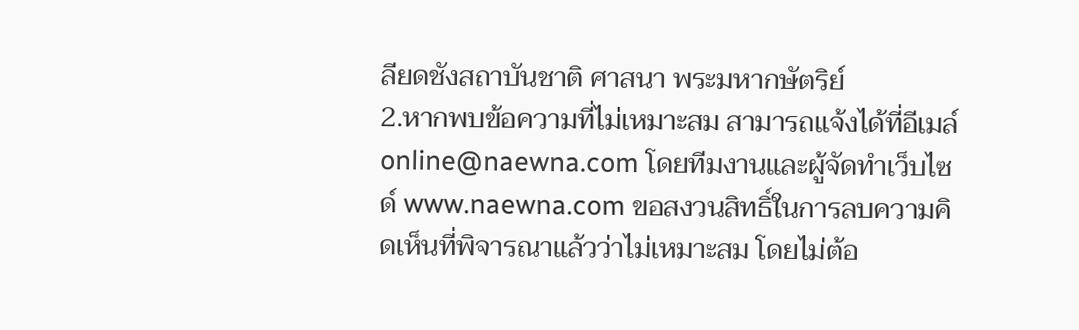ลียดชังสถาบันชาติ ศาสนา พระมหากษัตริย์
2.หากพบข้อความที่ไม่เหมาะสม สามารถแจ้งได้ที่อีเมล์ online@naewna.com โดยทีมงานและผู้จัดทำเว็บไซด์ www.naewna.com ขอสงวนสิทธิ์ในการลบความคิดเห็นที่พิจารณาแล้วว่าไม่เหมาะสม โดยไม่ต้อ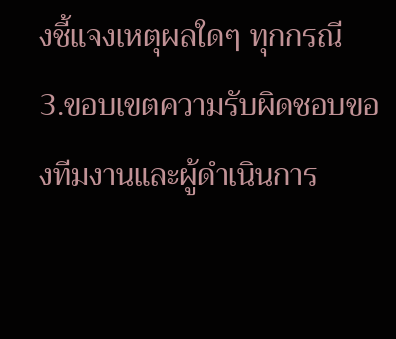งชี้แจงเหตุผลใดๆ ทุกกรณี
3.ขอบเขตความรับผิดชอบของทีมงานและผู้ดำเนินการ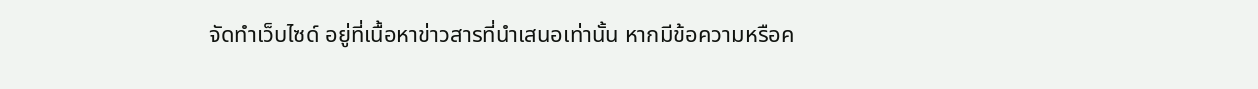จัดทำเว็บไซด์ อยู่ที่เนื้อหาข่าวสารที่นำเสนอเท่านั้น หากมีข้อความหรือค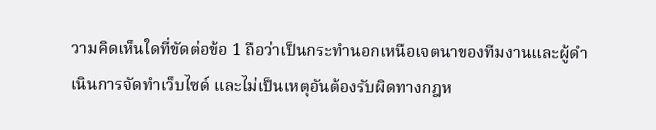วามคิดเห็นใดที่ขัดต่อข้อ 1 ถือว่าเป็นกระทำนอกเหนือเจตนาของทีมงานและผู้ดำเนินการจัดทำเว็บไซด์ และไม่เป็นเหตุอันต้องรับผิดทางกฎห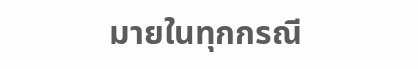มายในทุกกรณี